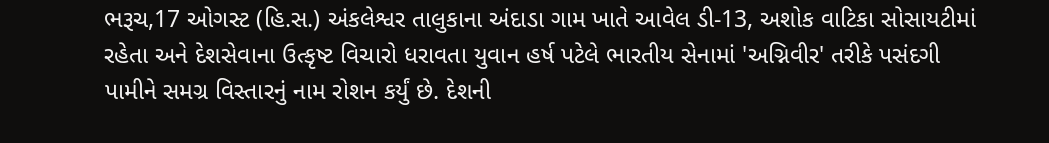ભરૂચ,17 ઓગસ્ટ (હિ.સ.) અંકલેશ્વર તાલુકાના અંદાડા ગામ ખાતે આવેલ ડી-13, અશોક વાટિકા સોસાયટીમાં રહેતા અને દેશસેવાના ઉત્કૃષ્ટ વિચારો ધરાવતા યુવાન હર્ષ પટેલે ભારતીય સેનામાં 'અગ્નિવીર' તરીકે પસંદગી પામીને સમગ્ર વિસ્તારનું નામ રોશન કર્યું છે. દેશની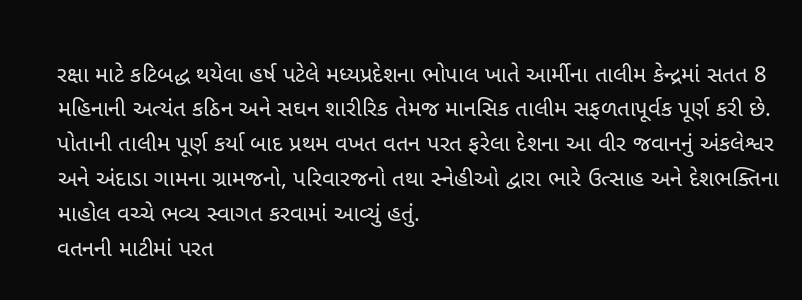રક્ષા માટે કટિબદ્ધ થયેલા હર્ષ પટેલે મધ્યપ્રદેશના ભોપાલ ખાતે આર્મીના તાલીમ કેન્દ્રમાં સતત 8 મહિનાની અત્યંત કઠિન અને સઘન શારીરિક તેમજ માનસિક તાલીમ સફળતાપૂર્વક પૂર્ણ કરી છે. પોતાની તાલીમ પૂર્ણ કર્યા બાદ પ્રથમ વખત વતન પરત ફરેલા દેશના આ વીર જવાનનું અંકલેશ્વર અને અંદાડા ગામના ગ્રામજનો, પરિવારજનો તથા સ્નેહીઓ દ્વારા ભારે ઉત્સાહ અને દેશભક્તિના માહોલ વચ્ચે ભવ્ય સ્વાગત કરવામાં આવ્યું હતું.
વતનની માટીમાં પરત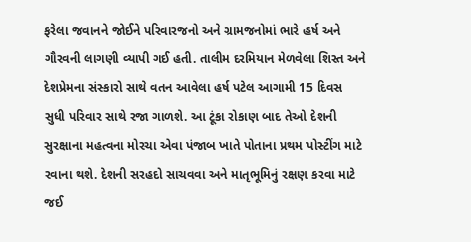ફરેલા જવાનને જોઈને પરિવારજનો અને ગ્રામજનોમાં ભારે હર્ષ અને ગૌરવની લાગણી વ્યાપી ગઈ હતી. તાલીમ દરમિયાન મેળવેલા શિસ્ત અને દેશપ્રેમના સંસ્કારો સાથે વતન આવેલા હર્ષ પટેલ આગામી 15 દિવસ સુધી પરિવાર સાથે રજા ગાળશે. આ ટૂંકા રોકાણ બાદ તેઓ દેશની સુરક્ષાના મહત્વના મોરચા એવા પંજાબ ખાતે પોતાના પ્રથમ પોસ્ટીંગ માટે રવાના થશે. દેશની સરહદો સાચવવા અને માતૃભૂમિનું રક્ષણ કરવા માટે જઈ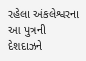રહેલા અંકલેશ્વરના આ પુત્રની દેશદાઝને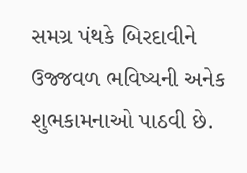સમગ્ર પંથકે બિરદાવીને ઉજ્જવળ ભવિષ્યની અનેક શુભકામનાઓ પાઠવી છે.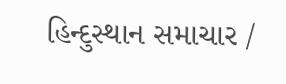હિન્દુસ્થાન સમાચાર /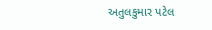અતુલકુમાર પટેલ